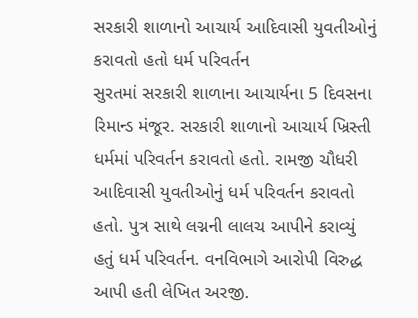સરકારી શાળાનો આચાર્ય આદિવાસી યુવતીઓનું કરાવતો હતો ધર્મ પરિવર્તન
સુરતમાં સરકારી શાળાના આચાર્યના 5 દિવસના રિમાન્ડ મંજૂર. સરકારી શાળાનો આચાર્ય ખ્રિસ્તી ધર્મમાં પરિવર્તન કરાવતો હતો. રામજી ચૌધરી આદિવાસી યુવતીઓનું ધર્મ પરિવર્તન કરાવતો હતો. પુત્ર સાથે લગ્નની લાલચ આપીને કરાવ્યું હતું ધર્મ પરિવર્તન. વનવિભાગે આરોપી વિરુદ્ધ આપી હતી લેખિત અરજી.